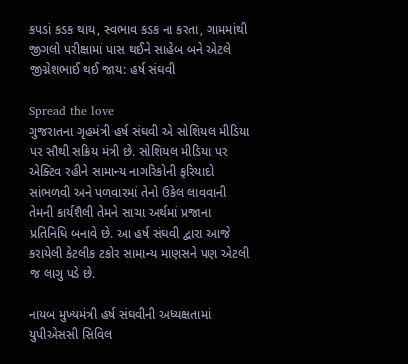કપડાં કડક થાય, સ્વભાવ કડક ના કરતા, ગામમાંથી જીગલો પરીક્ષામાં પાસ થઈને સાહેબ બને એટલે જીગ્નેશભાઈ થઈ જાય: હર્ષ સંઘવી

Spread the love
ગુજરાતના ગૃહમંત્રી હર્ષ સંઘવી એ સોશિયલ મીડિયા પર સૌથી સક્રિય મંત્રી છે. સોશિયલ મીડિયા પર એક્ટિવ રહીને સામાન્ય નાગરિકોની ફરિયાદો સાંભળવી અને પળવારમાં તેનો ઉકેલ લાવવાની તેમની કાર્યશૈલી તેમને સાચા અર્થમાં પ્રજાના પ્રતિનિધિ બનાવે છે. આ હર્ષ સંઘવી દ્વારા આજે કરાયેલી કેટલીક ટકોર સામાન્ય માણસને પણ એટલી જ લાગુ પડે છે.

નાયબ મુખ્યમંત્રી હર્ષ સંઘવીની અધ્યક્ષતામાં યુપીએસસી સિવિલ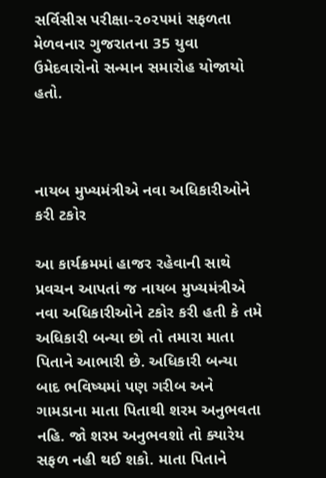સર્વિસીસ પરીક્ષા-૨૦૨૫માં સફળતા મેળવનાર ગુજરાતના 35 યુવા ઉમેદવારોનો સન્માન સમારોહ યોજાયો હતો.



નાયબ મુખ્યમંત્રીએ નવા અધિકારીઓને કરી ટકોર

આ કાર્યક્રમમાં હાજર રહેવાની સાથે પ્રવચન આપતાં જ નાયબ મુખ્યમંત્રીએ નવા અધિકારીઓને ટકોર કરી હતી કે તમે અધિકારી બન્યા છો તો તમારા માતા પિતાને આભારી છે. અધિકારી બન્યા બાદ ભવિષ્યમાં પણ ગરીબ અને ગામડાના માતા પિતાથી શરમ અનુભવતા નહિ. જો શરમ અનુભવશો તો ક્યારેય સફળ નહી થઈ શકો. માતા પિતાને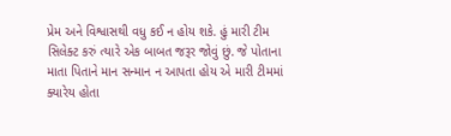પ્રેમ અને વિશ્વાસથી વધુ કઈ ન હોય શકે. હું મારી ટીમ સિલેક્ટ કરું ત્યારે એક બાબત જરૂર જોવું છું. જે પોતાના માતા પિતાને માન સન્માન ન આપતા હોય એ મારી ટીમમાં ક્યારેય હોતા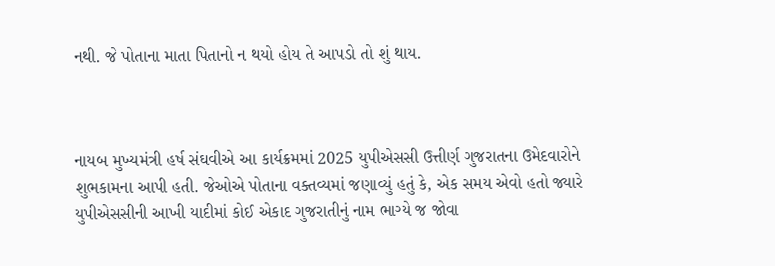નથી. જે પોતાના માતા પિતાનો ન થયો હોય તે આપડો તો શું થાય.



નાયબ મુખ્યમંત્રી હર્ષ સંઘવીએ આ કાર્યક્રમમાં 2025 યુપીએસસી ઉત્તીર્ણ ગુજરાતના ઉમેદવારોને શુભકામના આપી હતી. જેઓએ પોતાના વક્તવ્યમાં જણાવ્યું હતું કે, એક સમય એવો હતો જ્યારે યુપીએસસીની આખી યાદીમાં કોઈ એકાદ ગુજરાતીનું નામ ભાગ્યે જ જોવા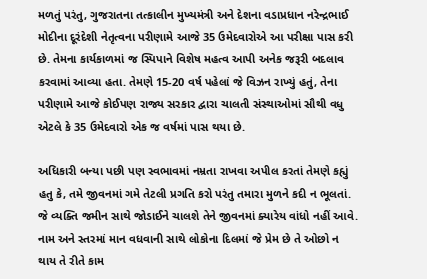મળતું પરંતુ, ગુજરાતના તત્કાલીન મુખ્યમંત્રી અને દેશના વડાપ્રધાન નરેન્દ્રભાઈ મોદીના દૂરંદેશી નેતૃત્વના પરીણામે આજે 35 ઉમેદવારોએ આ પરીક્ષા પાસ કરી છે. તેમના કાર્યકાળમાં જ સ્પિપાને વિશેષ મહત્વ આપી અનેક જરૂરી બદલાવ કરવામાં આવ્યા હતા. તેમણે 15-20 વર્ષ પહેલાં જે વિઝન રાખ્યું હતું, તેના પરીણામે આજે કોઈપણ રાજ્ય સરકાર દ્વારા ચાલતી સંસ્થાઓમાં સૌથી વધુ એટલે કે 35 ઉમેદવારો એક જ વર્ષમાં પાસ થયા છે.

અધિકારી બન્યા પછી પણ સ્વભાવમાં નમ્રતા રાખવા અપીલ કરતાં તેમણે કહ્યું હતુ કે, તમે જીવનમાં ગમે તેટલી પ્રગતિ કરો પરંતુ તમારા મુળને કદી ન ભૂલતાં. જે વ્યક્તિ જમીન સાથે જોડાઈને ચાલશે તેને જીવનમાં ક્યારેય વાંધો નહીં આવે. નામ અને સ્તરમાં માન વધવાની સાથે લોકોના દિલમાં જે પ્રેમ છે તે ઓછો ન થાય તે રીતે કામ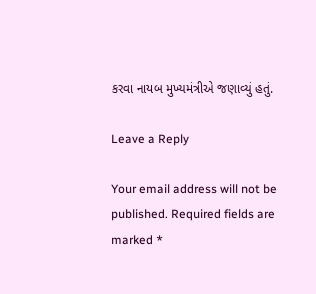કરવા નાયબ મુખ્યમંત્રીએ જણાવ્યું હતું.

Leave a Reply

Your email address will not be published. Required fields are marked *